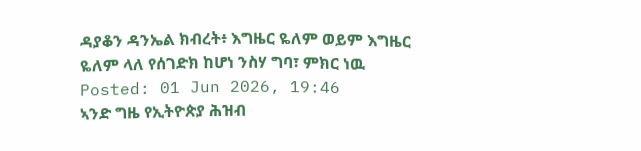ዳያቆን ዳንኤል ክብረት፥ እግዜር ዬለም ወይም እግዜር ዬለም ላለ የሰገድክ ከሆነ ንስሃ ግባ፣ ምክር ነዉ
Posted: 01 Jun 2026, 19:46
ኣንድ ግዜ የኢትዮጵያ ሕዝብ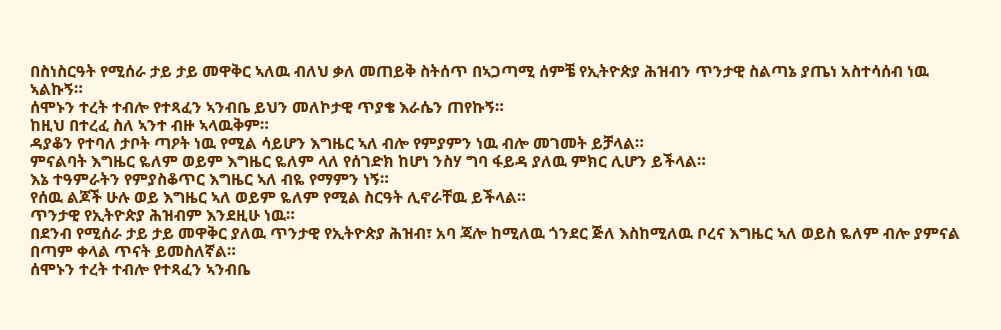በስነስርዓት የሚሰራ ታይ ታይ መዋቅር ኣለዉ ብለህ ቃለ መጠይቅ ስትሰጥ በኣጋጣሚ ሰምቼ የኢትዮጵያ ሕዝብን ጥንታዊ ስልጣኔ ያጤነ አስተሳሰብ ነዉ ኣልኩኝ።
ሰሞኑን ተረት ተብሎ የተጻፈን ኣንብቤ ይህን መለኮታዊ ጥያቄ እራሴን ጠየኩኝ።
ከዚህ በተረፈ ስለ ኣንተ ብዙ ኣላዉቅም።
ዳያቆን የተባለ ታቦት ጣዖት ነዉ የሚል ሳይሆን እግዜር ኣለ ብሎ የምያምን ነዉ ብሎ መገመት ይቻላል።
ምናልባት እግዜር ዬለም ወይም እግዜር ዬለም ላለ የሰገድክ ከሆነ ንስሃ ግባ ፋይዳ ያለዉ ምክር ሊሆን ይችላል።
እኔ ተዓምራትን የምያስቆጥር እግዜር ኣለ ብዬ የማምን ነኝ።
የሰዉ ልጆች ሁሉ ወይ እግዜር ኣለ ወይም ዬለም የሚል ስርዓት ሊኖራቸዉ ይችላል።
ጥንታዊ የኢትዮጵያ ሕዝብም እንደዚሁ ነዉ።
በደንብ የሚሰራ ታይ ታይ መዋቅር ያለዉ ጥንታዊ የኢትዮጵያ ሕዝብ፣ አባ ጃሎ ከሚለዉ ጎንደር ጅለ እስከሚለዉ ቦረና እግዜር ኣለ ወይስ ዬለም ብሎ ያምናል በጣም ቀላል ጥናት ይመስለኛል።
ሰሞኑን ተረት ተብሎ የተጻፈን ኣንብቤ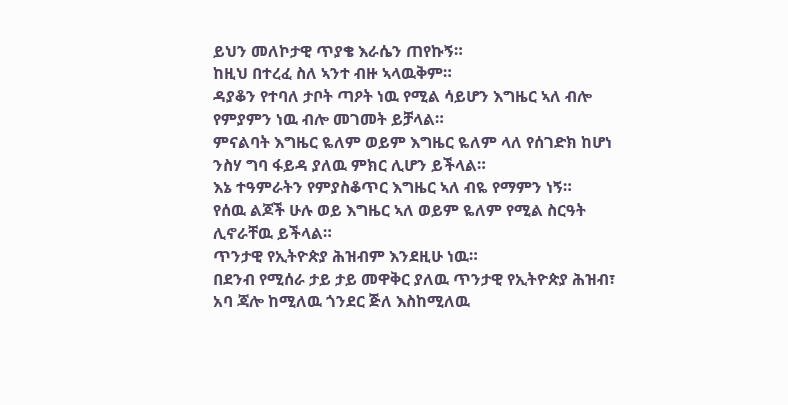ይህን መለኮታዊ ጥያቄ እራሴን ጠየኩኝ።
ከዚህ በተረፈ ስለ ኣንተ ብዙ ኣላዉቅም።
ዳያቆን የተባለ ታቦት ጣዖት ነዉ የሚል ሳይሆን እግዜር ኣለ ብሎ የምያምን ነዉ ብሎ መገመት ይቻላል።
ምናልባት እግዜር ዬለም ወይም እግዜር ዬለም ላለ የሰገድክ ከሆነ ንስሃ ግባ ፋይዳ ያለዉ ምክር ሊሆን ይችላል።
እኔ ተዓምራትን የምያስቆጥር እግዜር ኣለ ብዬ የማምን ነኝ።
የሰዉ ልጆች ሁሉ ወይ እግዜር ኣለ ወይም ዬለም የሚል ስርዓት ሊኖራቸዉ ይችላል።
ጥንታዊ የኢትዮጵያ ሕዝብም እንደዚሁ ነዉ።
በደንብ የሚሰራ ታይ ታይ መዋቅር ያለዉ ጥንታዊ የኢትዮጵያ ሕዝብ፣ አባ ጃሎ ከሚለዉ ጎንደር ጅለ እስከሚለዉ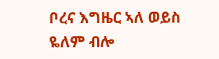ቦረና እግዜር ኣለ ወይስ ዬለም ብሎ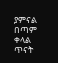ያምናል በጣም ቀላል ጥናት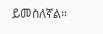ይመስለኛል።